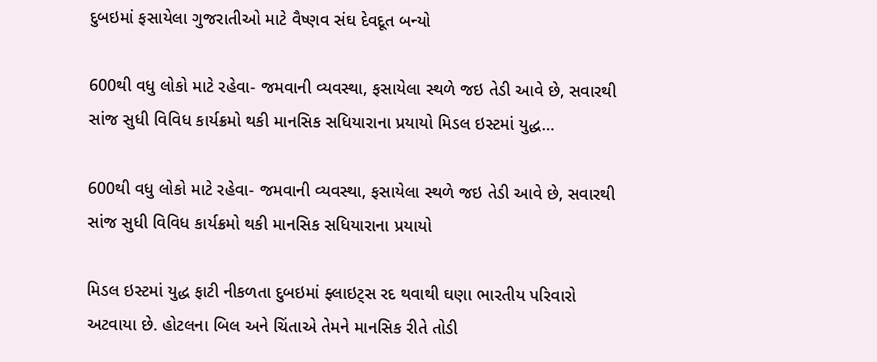દુબઇમાં ફસાયેલા ગુજરાતીઓ માટે વૈષ્ણવ સંઘ દેવદૂત બન્યો

600થી વધુ લોકો માટે રહેવા- જમવાની વ્યવસ્થા, ફસાયેલા સ્થળે જઇ તેડી આવે છે, સવારથી સાંજ સુધી વિવિધ કાર્યક્રમો થકી માનસિક સધિયારાના પ્રયાયો મિડલ ઇસ્ટમાં યુદ્ધ…

600થી વધુ લોકો માટે રહેવા- જમવાની વ્યવસ્થા, ફસાયેલા સ્થળે જઇ તેડી આવે છે, સવારથી સાંજ સુધી વિવિધ કાર્યક્રમો થકી માનસિક સધિયારાના પ્રયાયો

મિડલ ઇસ્ટમાં યુદ્ધ ફાટી નીકળતા દુબઇમાં ફ્લાઇટ્સ રદ થવાથી ઘણા ભારતીય પરિવારો અટવાયા છે. હોટલના બિલ અને ચિંતાએ તેમને માનસિક રીતે તોડી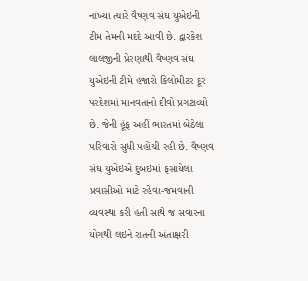નાખ્યા ત્યારે વૈષ્ણવ સંઘ યુએઇની ટીમ તેમની મદદે આવી છે. દ્વારકેશ લાલજીની પ્રેરણાથી વૈષ્ણવ સંઘ યુએઇની ટીમે હજારો કિલોમીટર દૂર પરદેશમાં માનવતાનો દીવો પ્રગટાવ્યો છે. જેની હૂંફ અહીં ભારતમાં બેઠેલા પરિવારો સુધી પહોંચી રહી છે. વૈષ્ણવ સંઘ યુએઇએ દુબઇમાં ફસાયેલા પ્રવાસીઓ માટે રહેવા-જમવાની વ્યવસ્થા કરી હતી સાથે જ સવારના યોગથી લઇને રાતની અંતાક્ષરી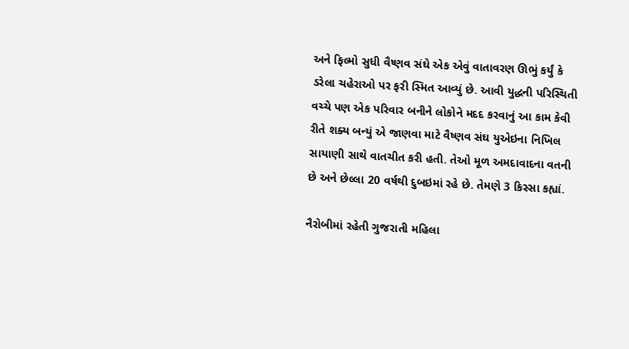અને ફિલ્મો સુધી વૈષ્ણવ સંઘે એક એવું વાતાવરણ ઊભું કર્યું કે ડરેલા ચહેરાઓ પર ફરી સ્મિત આવ્યું છે. આવી યુદ્ધની પરિસ્થિતી વચ્ચે પણ એક પરિવાર બનીને લોકોને મદદ કરવાનું આ કામ કેવી રીતે શક્ય બન્યું એ જાણવા માટે વૈષ્ણવ સંઘ યુએઇના નિખિલ સાયાણી સાથે વાતચીત કરી હતી. તેઓ મૂળ અમદાવાદના વતની છે અને છેલ્લા 20 વર્ષથી દુબઇમાં રહે છે. તેમણે 3 કિસ્સા કહ્યાં.

નૈરોબીમાં રહેતી ગુજરાતી મહિલા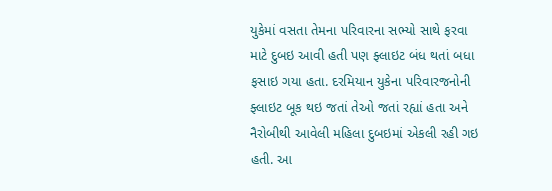યુકેમાં વસતા તેમના પરિવારના સભ્યો સાથે ફરવા માટે દુબઇ આવી હતી પણ ફ્લાઇટ બંધ થતાં બધા ફસાઇ ગયા હતા. દરમિયાન યુકેના પરિવારજનોની ફ્લાઇટ બૂક થઇ જતાં તેઓ જતાં રહ્યાં હતા અને નૈરોબીથી આવેલી મહિલા દુબઇમાં એકલી રહી ગઇ હતી. આ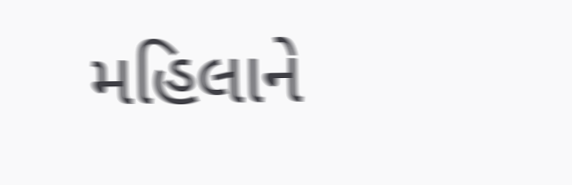મહિલાને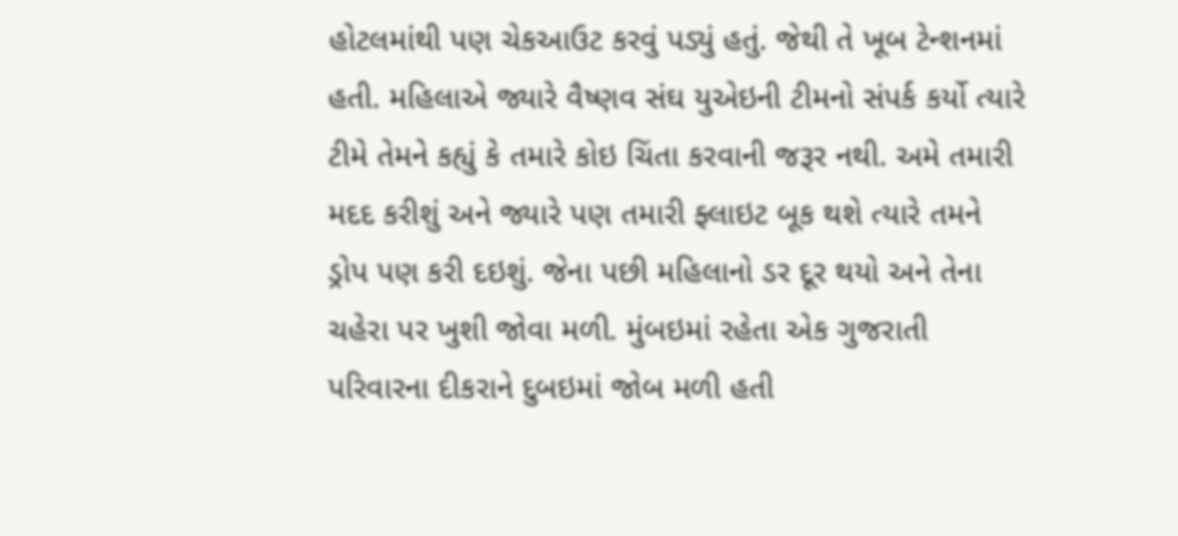હોટલમાંથી પણ ચેકઆઉટ કરવું પડ્યું હતું. જેથી તે ખૂબ ટેન્શનમાં હતી. મહિલાએ જ્યારે વૈષ્ણવ સંઘ યુએઇની ટીમનો સંપર્ક કર્યો ત્યારે ટીમે તેમને કહ્યું કે તમારે કોઇ ચિંતા કરવાની જરૂર નથી. અમે તમારી મદદ કરીશું અને જ્યારે પણ તમારી ફ્લાઇટ બૂક થશે ત્યારે તમને ડ્રોપ પણ કરી દઇશું. જેના પછી મહિલાનો ડર દૂર થયો અને તેના ચહેરા પર ખુશી જોવા મળી. મુંબઇમાં રહેતા એક ગુજરાતી પરિવારના દીકરાને દુબઇમાં જોબ મળી હતી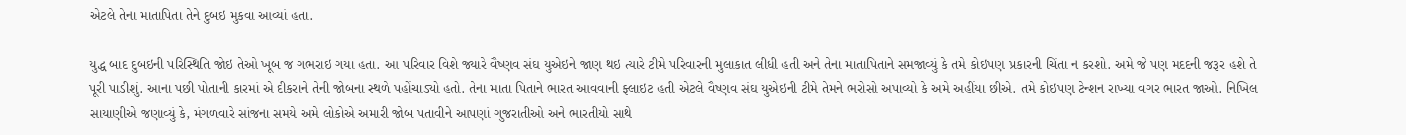એટલે તેના માતાપિતા તેને દુબઇ મુકવા આવ્યાં હતા.

યુદ્ધ બાદ દુબઇની પરિસ્થિતિ જોઇ તેઓ ખૂબ જ ગભરાઇ ગયા હતા. આ પરિવાર વિશે જ્યારે વૈષ્ણવ સંઘ યુએઇને જાણ થઇ ત્યારે ટીમે પરિવારની મુલાકાત લીધી હતી અને તેના માતાપિતાને સમજાવ્યું કે તમે કોઇપણ પ્રકારની ચિંતા ન કરશો. અમે જે પણ મદદની જરૂર હશે તે પૂરી પાડીશું. આના પછી પોતાની કારમાં એ દીકરાને તેની જોબના સ્થળે પહોંચાડ્યો હતો. તેના માતા પિતાને ભારત આવવાની ફ્લાઇટ હતી એટલે વૈષ્ણવ સંઘ યુએઇની ટીમે તેમને ભરોસો અપાવ્યો કે અમે અહીંયા છીએ. તમે કોઇપણ ટેન્શન રાખ્યા વગર ભારત જાઓ. નિખિલ સાયાણીએ જણાવ્યું કે, મંગળવારે સાંજના સમયે અમે લોકોએ અમારી જોબ પતાવીને આપણાં ગુજરાતીઓ અને ભારતીયો સાથે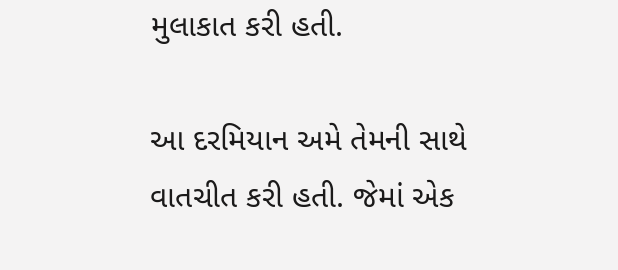મુલાકાત કરી હતી.

આ દરમિયાન અમે તેમની સાથે વાતચીત કરી હતી. જેમાં એક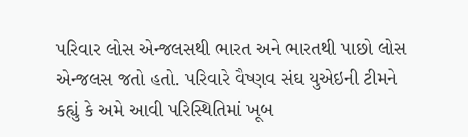પરિવાર લોસ એન્જલસથી ભારત અને ભારતથી પાછો લોસ એન્જલસ જતો હતો. પરિવારે વૈષ્ણવ સંઘ યુએઇની ટીમને કહ્યું કે અમે આવી પરિસ્થિતિમાં ખૂબ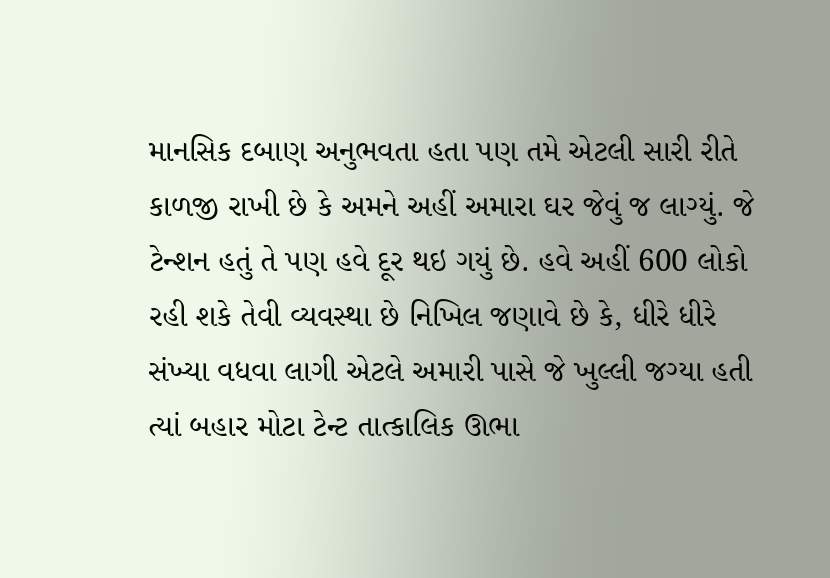માનસિક દબાણ અનુભવતા હતા પણ તમે એટલી સારી રીતે કાળજી રાખી છે કે અમને અહીં અમારા ઘર જેવું જ લાગ્યું. જે ટેન્શન હતું તે પણ હવે દૂર થઇ ગયું છે. હવે અહીં 600 લોકો રહી શકે તેવી વ્યવસ્થા છે નિખિલ જણાવે છે કે, ધીરે ધીરે સંખ્યા વધવા લાગી એટલે અમારી પાસે જે ખુલ્લી જગ્યા હતી ત્યાં બહાર મોટા ટેન્ટ તાત્કાલિક ઊભા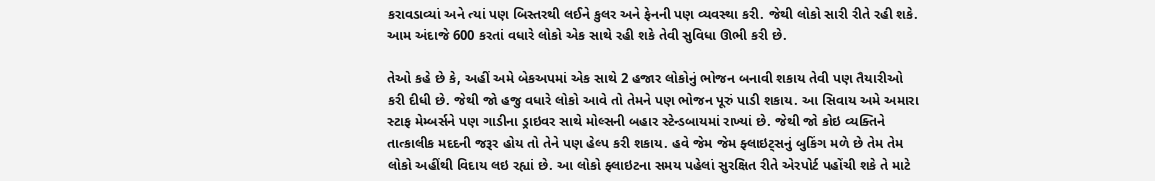કરાવડાવ્યાં અને ત્યાં પણ બિસ્તરથી લઈને કુલર અને ફેનની પણ વ્યવસ્થા કરી. જેથી લોકો સારી રીતે રહી શકે. આમ અંદાજે 600 કરતાં વધારે લોકો એક સાથે રહી શકે તેવી સુવિધા ઊભી કરી છે.

તેઓ કહે છે કે, અહીં અમે બેકઅપમાં એક સાથે 2 હજાર લોકોનું ભોજન બનાવી શકાય તેવી પણ તૈયારીઓ કરી દીધી છે. જેથી જો હજુ વધારે લોકો આવે તો તેમને પણ ભોજન પૂરું પાડી શકાય. આ સિવાય અમે અમારા સ્ટાફ મેમ્બર્સને પણ ગાડીના ડ્રાઇવર સાથે મોલ્સની બહાર સ્ટેન્ડબાયમાં રાખ્યાં છે. જેથી જો કોઇ વ્યક્તિને તાત્કાલીક મદદની જરૂર હોય તો તેને પણ હેલ્પ કરી શકાય. હવે જેમ જેમ ફ્લાઇટ્સનું બુકિંગ મળે છે તેમ તેમ લોકો અહીંથી વિદાય લઇ રહ્યાં છે. આ લોકો ફ્લાઇટના સમય પહેલાં સુરક્ષિત રીતે એરપોર્ટ પહોંચી શકે તે માટે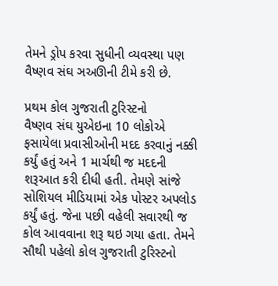તેમને ડ્રોપ કરવા સુધીની વ્યવસ્થા પણ વૈષ્ણવ સંઘ ઞઅઊની ટીમે કરી છે.

પ્રથમ કોલ ગુજરાતી ટુરિસ્ટનો
વૈષ્ણવ સંઘ યુએઇના 10 લોકોએ ફસાયેલા પ્રવાસીઓની મદદ કરવાનું નક્કી કર્યું હતું અને 1 માર્ચથી જ મદદની શરૂઆત કરી દીધી હતી. તેમણે સાંજે સોશિયલ મીડિયામાં એક પોસ્ટર અપલોડ કર્યું હતું. જેના પછી વહેલી સવારથી જ કોલ આવવાના શરૂ થઇ ગયા હતા. તેમને સૌથી પહેલો કોલ ગુજરાતી ટુરિસ્ટનો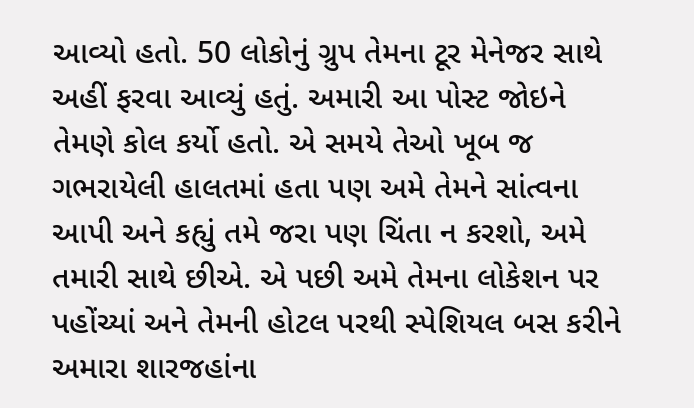આવ્યો હતો. 50 લોકોનું ગ્રુપ તેમના ટૂર મેનેજર સાથે અહીં ફરવા આવ્યું હતું. અમારી આ પોસ્ટ જોઇને તેમણે કોલ કર્યો હતો. એ સમયે તેઓ ખૂબ જ ગભરાયેલી હાલતમાં હતા પણ અમે તેમને સાંત્વના આપી અને કહ્યું તમે જરા પણ ચિંતા ન કરશો, અમે તમારી સાથે છીએ. એ પછી અમે તેમના લોકેશન પર પહોંચ્યાં અને તેમની હોટલ પરથી સ્પેશિયલ બસ કરીને અમારા શારજહાંના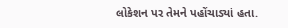લોકેશન પર તેમને પહોંચાડ્યાં હતા.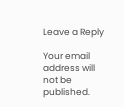Leave a Reply

Your email address will not be published.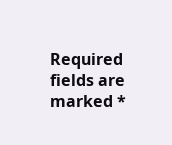Required fields are marked *